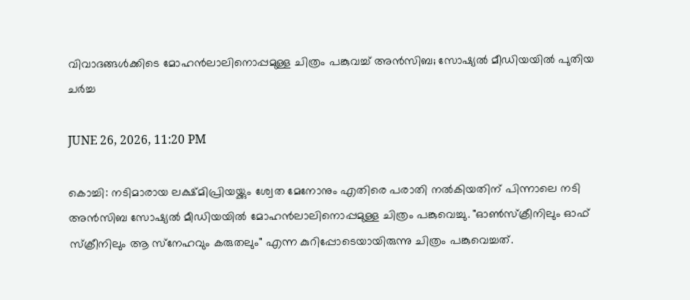വിവാദങ്ങൾക്കിടെ മോഹൻലാലിനൊപ്പമുള്ള ചിത്രം പങ്കുവച്ച് അൻസിബ; സോഷ്യൽ മീഡിയയിൽ പുതിയ ചർച്ച

JUNE 26, 2026, 11:20 PM

കൊച്ചി: നടിമാരായ ലക്ഷ്മിപ്രിയയ്ക്കും ശ്വേത മേനോനും എതിരെ പരാതി നൽകിയതിന് പിന്നാലെ നടി അൻസിബ സോഷ്യൽ മീഡിയയിൽ മോഹൻലാലിനൊപ്പമുള്ള ചിത്രം പങ്കുവെച്ചു. "ഓൺസ്‌ക്രീനിലും ഓഫ് സ്‌ക്രീനിലും ആ സ്‌നേഹവും കരുതലും" എന്ന കുറിപ്പോടെയായിരുന്നു ചിത്രം പങ്കുവെച്ചത്.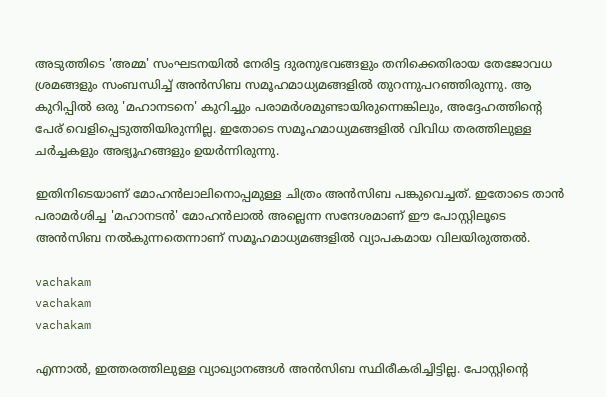അടുത്തിടെ 'അമ്മ' സംഘടനയിൽ നേരിട്ട ദുരനുഭവങ്ങളും തനിക്കെതിരായ തേജോവധ ശ്രമങ്ങളും സംബന്ധിച്ച് അൻസിബ സമൂഹമാധ്യമങ്ങളിൽ തുറന്നുപറഞ്ഞിരുന്നു. ആ കുറിപ്പിൽ ഒരു 'മഹാനടനെ' കുറിച്ചും പരാമർശമുണ്ടായിരുന്നെങ്കിലും, അദ്ദേഹത്തിന്റെ പേര് വെളിപ്പെടുത്തിയിരുന്നില്ല. ഇതോടെ സമൂഹമാധ്യമങ്ങളിൽ വിവിധ തരത്തിലുള്ള ചർച്ചകളും അഭ്യൂഹങ്ങളും ഉയർന്നിരുന്നു.

ഇതിനിടെയാണ് മോഹൻലാലിനൊപ്പമുള്ള ചിത്രം അൻസിബ പങ്കുവെച്ചത്. ഇതോടെ താൻ പരാമർശിച്ച 'മഹാനടൻ' മോഹൻലാൽ അല്ലെന്ന സന്ദേശമാണ് ഈ പോസ്റ്റിലൂടെ അൻസിബ നൽകുന്നതെന്നാണ് സമൂഹമാധ്യമങ്ങളിൽ വ്യാപകമായ വിലയിരുത്തൽ.

vachakam
vachakam
vachakam

എന്നാൽ, ഇത്തരത്തിലുള്ള വ്യാഖ്യാനങ്ങൾ അൻസിബ സ്ഥിരീകരിച്ചിട്ടില്ല. പോസ്റ്റിന്റെ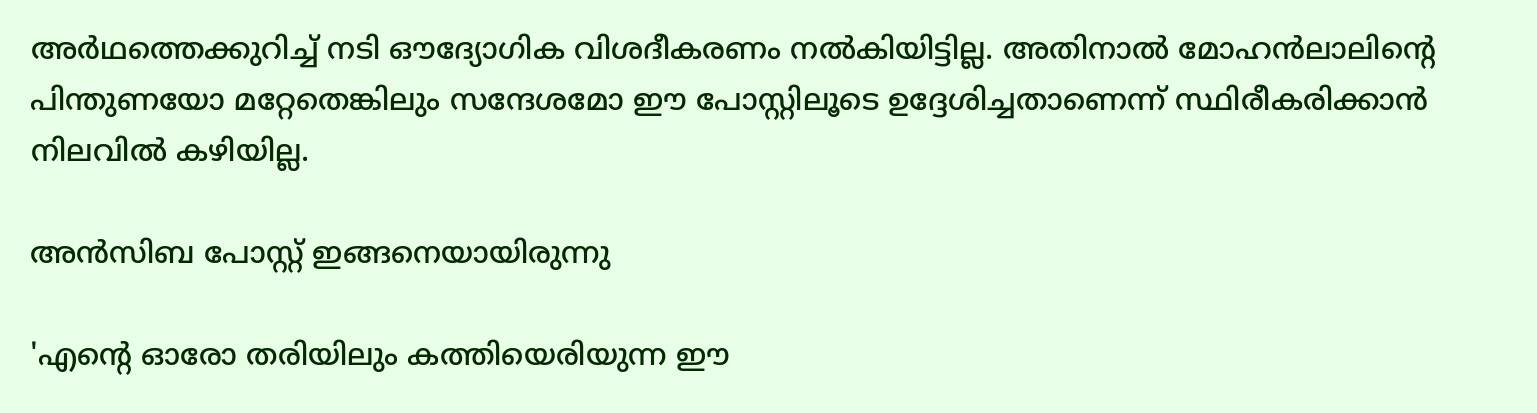അർഥത്തെക്കുറിച്ച് നടി ഔദ്യോഗിക വിശദീകരണം നൽകിയിട്ടില്ല. അതിനാൽ മോഹൻലാലിന്റെ പിന്തുണയോ മറ്റേതെങ്കിലും സന്ദേശമോ ഈ പോസ്റ്റിലൂടെ ഉദ്ദേശിച്ചതാണെന്ന് സ്ഥിരീകരിക്കാൻ നിലവിൽ കഴിയില്ല.

അന്‍സിബ പോസ്റ്റ് ഇങ്ങനെയായിരുന്നു

'എന്റെ ഓരോ തരിയിലും കത്തിയെരിയുന്ന ഈ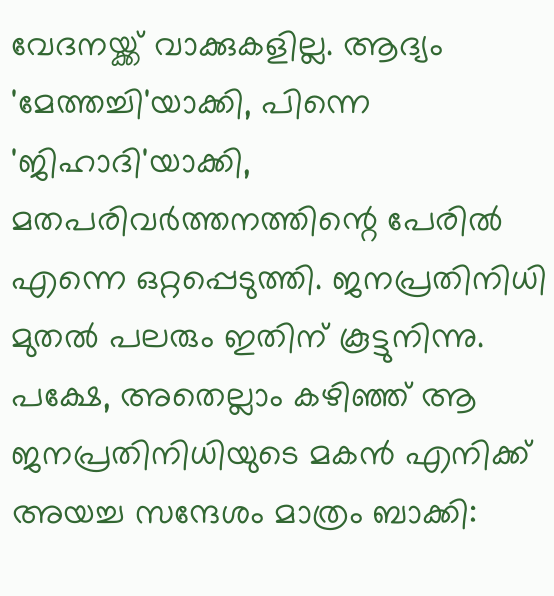വേദനയ്ക്ക് വാക്കുകളില്ല. ആദ്യം 'മേത്തച്ചി'യാക്കി, പിന്നെ 'ജിഹാദി'യാക്കി, മതപരിവര്‍ത്തനത്തിന്റെ പേരില്‍ എന്നെ ഒറ്റപ്പെടുത്തി. ജനപ്രതിനിധി മുതല്‍ പലരും ഇതിന് കൂട്ടുനിന്നു. പക്ഷേ, അതെല്ലാം കഴിഞ്ഞ് ആ ജനപ്രതിനിധിയുടെ മകന്‍ എനിക്ക് അയച്ച സന്ദേശം മാത്രം ബാക്കി: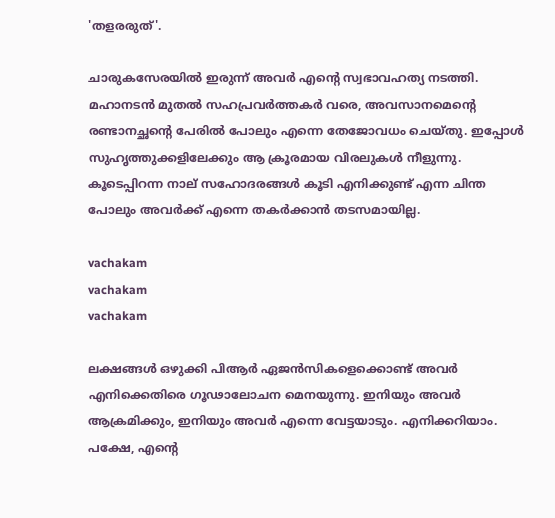'തളരരുത്'.

ചാരുകസേരയില്‍ ഇരുന്ന് അവര്‍ എന്റെ സ്വഭാവഹത്യ നടത്തി. മഹാനടന്‍ മുതല്‍ സഹപ്രവര്‍ത്തകര്‍ വരെ, അവസാനമെന്റെ രണ്ടാനച്ഛന്റെ പേരില്‍ പോലും എന്നെ തേജോവധം ചെയ്തു. ഇപ്പോള്‍ സുഹൃത്തുക്കളിലേക്കും ആ ക്രൂരമായ വിരലുകള്‍ നീളുന്നു. കൂടെപ്പിറന്ന നാല് സഹോദരങ്ങള്‍ കൂടി എനിക്കുണ്ട് എന്ന ചിന്ത പോലും അവര്‍ക്ക് എന്നെ തകര്‍ക്കാന്‍ തടസമായില്ല.

vachakam
vachakam
vachakam

ലക്ഷങ്ങള്‍ ഒഴുക്കി പിആര്‍ ഏജന്‍സികളെക്കൊണ്ട് അവര്‍ എനിക്കെതിരെ ഗൂഢാലോചന മെനയുന്നു. ഇനിയും അവര്‍ ആക്രമിക്കും, ഇനിയും അവര്‍ എന്നെ വേട്ടയാടും. എനിക്കറിയാം. പക്ഷേ, എന്റെ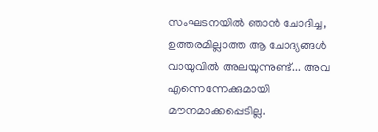സംഘടനയില്‍ ഞാന്‍ ചോദിച്ച, ഉത്തരമില്ലാത്ത ആ ചോദ്യങ്ങള്‍ വായുവില്‍ അലയുന്നുണ്ട്... അവ എന്നെന്നേക്കുമായി മൗനമാക്കപ്പെടില്ല.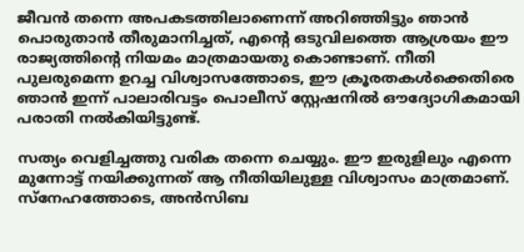ജീവന്‍ തന്നെ അപകടത്തിലാണെന്ന് അറിഞ്ഞിട്ടും ഞാന്‍ പൊരുതാന്‍ തീരുമാനിച്ചത്, എന്റെ ഒടുവിലത്തെ ആശ്രയം ഈ രാജ്യത്തിന്റെ നിയമം മാത്രമായതു കൊണ്ടാണ്. നീതി പുലരുമെന്ന ഉറച്ച വിശ്വാസത്തോടെ, ഈ ക്രൂരതകള്‍ക്കെതിരെ ഞാന്‍ ഇന്ന് പാലാരിവട്ടം പൊലീസ് സ്റ്റേഷനില്‍ ഔദ്യോഗികമായി പരാതി നല്‍കിയിട്ടുണ്ട്.

സത്യം വെളിച്ചത്തു വരിക തന്നെ ചെയ്യും. ഈ ഇരുളിലും എന്നെ മുന്നോട്ട് നയിക്കുന്നത് ആ നീതിയിലുള്ള വിശ്വാസം മാത്രമാണ്.
സ്‌നേഹത്തോടെ, അന്‍സിബ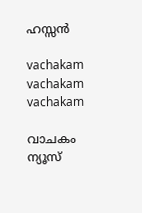ഹസ്സന്‍

vachakam
vachakam
vachakam

വാചകം ന്യൂസ്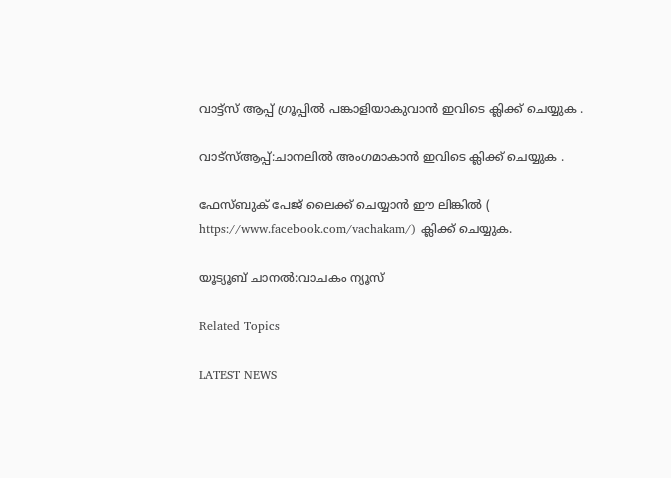വാട്ട്സ് ആപ്പ് ഗ്രൂപ്പിൽ പങ്കാളിയാകുവാൻ ഇവിടെ ക്ലിക്ക് ചെയ്യുക .

വാട്സ്ആപ്പ്:ചാനലിൽ അംഗമാകാൻ ഇവിടെ ക്ലിക്ക് ചെയ്യുക .

ഫേസ്ബുക് പേജ് ലൈക്ക് ചെയ്യാൻ ഈ ലിങ്കിൽ (
https://www.facebook.com/vachakam/) ക്ലിക്ക് ചെയ്യുക.

യൂട്യൂബ് ചാനൽ:വാചകം ന്യൂസ്

Related Topics

LATEST NEWS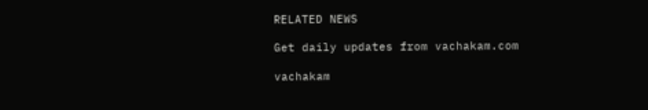RELATED NEWS

Get daily updates from vachakam.com

vachakam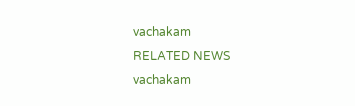vachakam
RELATED NEWS
vachakam